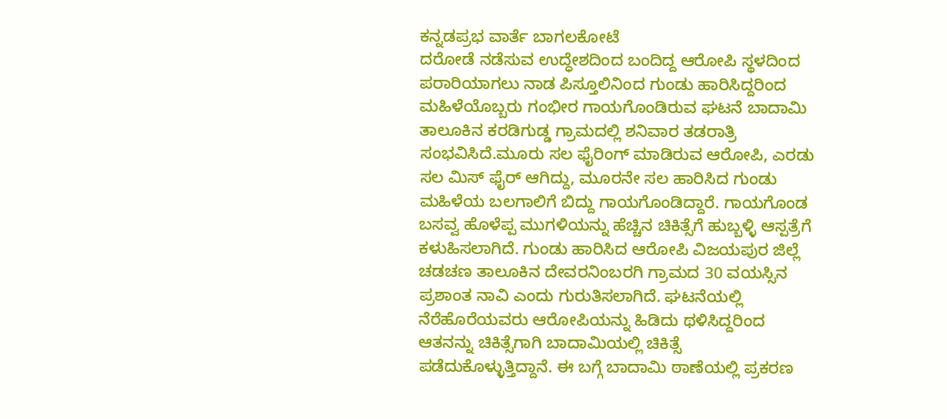ಕನ್ನಡಪ್ರಭ ವಾರ್ತೆ ಬಾಗಲಕೋಟೆ
ದರೋಡೆ ನಡೆಸುವ ಉದ್ಧೇಶದಿಂದ ಬಂದಿದ್ದ ಆರೋಪಿ ಸ್ಥಳದಿಂದ ಪರಾರಿಯಾಗಲು ನಾಡ ಪಿಸ್ತೂಲಿನಿಂದ ಗುಂಡು ಹಾರಿಸಿದ್ದರಿಂದ ಮಹಿಳೆಯೊಬ್ಬರು ಗಂಭೀರ ಗಾಯಗೊಂಡಿರುವ ಘಟನೆ ಬಾದಾಮಿ ತಾಲೂಕಿನ ಕರಡಿಗುಡ್ಡ ಗ್ರಾಮದಲ್ಲಿ ಶನಿವಾರ ತಡರಾತ್ರಿ ಸಂಭವಿಸಿದೆ.ಮೂರು ಸಲ ಫೈರಿಂಗ್ ಮಾಡಿರುವ ಆರೋಪಿ, ಎರಡು ಸಲ ಮಿಸ್ ಫೈರ್ ಆಗಿದ್ದು, ಮೂರನೇ ಸಲ ಹಾರಿಸಿದ ಗುಂಡು ಮಹಿಳೆಯ ಬಲಗಾಲಿಗೆ ಬಿದ್ದು ಗಾಯಗೊಂಡಿದ್ದಾರೆ. ಗಾಯಗೊಂಡ ಬಸವ್ವ ಹೊಳೆಪ್ಪ ಮುಗಳಿಯನ್ನು ಹೆಚ್ಚಿನ ಚಿಕಿತ್ಸೆಗೆ ಹುಬ್ಬಳ್ಳಿ ಆಸ್ಪತ್ರೆಗೆ ಕಳುಹಿಸಲಾಗಿದೆ. ಗುಂಡು ಹಾರಿಸಿದ ಆರೋಪಿ ವಿಜಯಪುರ ಜಿಲ್ಲೆ ಚಡಚಣ ತಾಲೂಕಿನ ದೇವರನಿಂಬರಗಿ ಗ್ರಾಮದ 30 ವಯಸ್ಸಿನ ಪ್ರಶಾಂತ ನಾವಿ ಎಂದು ಗುರುತಿಸಲಾಗಿದೆ. ಘಟನೆಯಲ್ಲಿ ನೆರೆಹೊರೆಯವರು ಆರೋಪಿಯನ್ನು ಹಿಡಿದು ಥಳಿಸಿದ್ದರಿಂದ ಆತನನ್ನು ಚಿಕಿತ್ಸೆಗಾಗಿ ಬಾದಾಮಿಯಲ್ಲಿ ಚಿಕಿತ್ಸೆ ಪಡೆದುಕೊಳ್ಳುತ್ತಿದ್ದಾನೆ. ಈ ಬಗ್ಗೆ ಬಾದಾಮಿ ಠಾಣೆಯಲ್ಲಿ ಪ್ರಕರಣ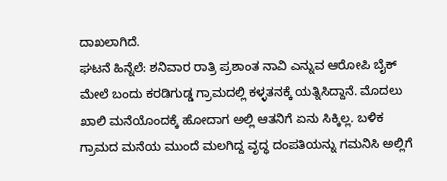ದಾಖಲಾಗಿದೆ.
ಘಟನೆ ಹಿನ್ನೆಲೆ: ಶನಿವಾರ ರಾತ್ರಿ ಪ್ರಶಾಂತ ನಾವಿ ಎನ್ನುವ ಆರೋಪಿ ಬೈಕ್ ಮೇಲೆ ಬಂದು ಕರಡಿಗುಡ್ಡ ಗ್ರಾಮದಲ್ಲಿ ಕಳ್ಳತನಕ್ಕೆ ಯತ್ನಿಸಿದ್ದಾನೆ. ಮೊದಲು ಖಾಲಿ ಮನೆಯೊಂದಕ್ಕೆ ಹೋದಾಗ ಅಲ್ಲಿ ಆತನಿಗೆ ಏನು ಸಿಕ್ಕಿಲ್ಲ. ಬಳಿಕ ಗ್ರಾಮದ ಮನೆಯ ಮುಂದೆ ಮಲಗಿದ್ದ ವೃದ್ಧ ದಂಪತಿಯನ್ನು ಗಮನಿಸಿ ಅಲ್ಲಿಗೆ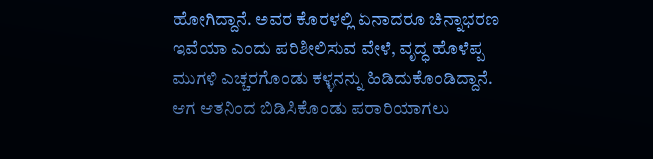ಹೋಗಿದ್ದಾನೆ. ಅವರ ಕೊರಳಲ್ಲಿ ಏನಾದರೂ ಚಿನ್ನಾಭರಣ ಇವೆಯಾ ಎಂದು ಪರಿಶೀಲಿಸುವ ವೇಳೆ, ವೃದ್ಧ ಹೊಳೆಪ್ಪ ಮುಗಳಿ ಎಚ್ಚರಗೊಂಡು ಕಳ್ಳನನ್ನು ಹಿಡಿದುಕೊಂಡಿದ್ದಾನೆ. ಆಗ ಆತನಿಂದ ಬಿಡಿಸಿಕೊಂಡು ಪರಾರಿಯಾಗಲು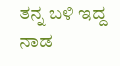ತನ್ನ ಬಳಿ ಇದ್ದ ನಾಡ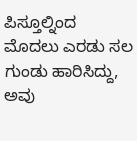ಪಿಸ್ತೂಲ್ನಿಂದ ಮೊದಲು ಎರಡು ಸಲ ಗುಂಡು ಹಾರಿಸಿದ್ದು, ಅವು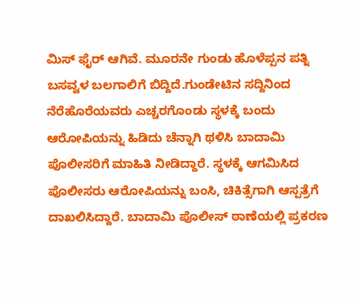ಮಿಸ್ ಫೈರ್ ಆಗಿವೆ. ಮೂರನೇ ಗುಂಡು ಹೊಳೆಪ್ಪನ ಪತ್ನಿ ಬಸವ್ವಳ ಬಲಗಾಲಿಗೆ ಬಿದ್ದಿದೆ.ಗುಂಡೇಟಿನ ಸದ್ದಿನಿಂದ ನೆರೆಹೊರೆಯವರು ಎಚ್ಚರಗೊಂಡು ಸ್ಥಳಕ್ಕೆ ಬಂದು ಆರೋಪಿಯನ್ನು ಹಿಡಿದು ಚೆನ್ನಾಗಿ ಥಳಿಸಿ ಬಾದಾಮಿ ಪೊಲೀಸರಿಗೆ ಮಾಹಿತಿ ನೀಡಿದ್ದಾರೆ. ಸ್ಥಳಕ್ಕೆ ಆಗಮಿಸಿದ ಪೊಲೀಸರು ಆರೋಪಿಯನ್ನು ಬಂಸಿ, ಚಿಕಿತ್ಸೆಗಾಗಿ ಆಸ್ಪತ್ರೆಗೆ ದಾಖಲಿಸಿದ್ದಾರೆ. ಬಾದಾಮಿ ಪೊಲೀಸ್ ಠಾಣೆಯಲ್ಲಿ ಪ್ರಕರಣ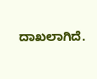ದಾಖಲಾಗಿದೆ.